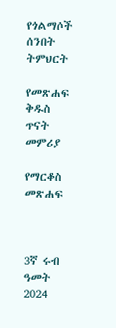የጎልማሶች ሰንበት ትምህርት

የመጽሐፍ ቅዱስ ጥናት መምሪያ

የማርቆስ መጽሐፍ



3ኛ ሩብ ዓመት 2024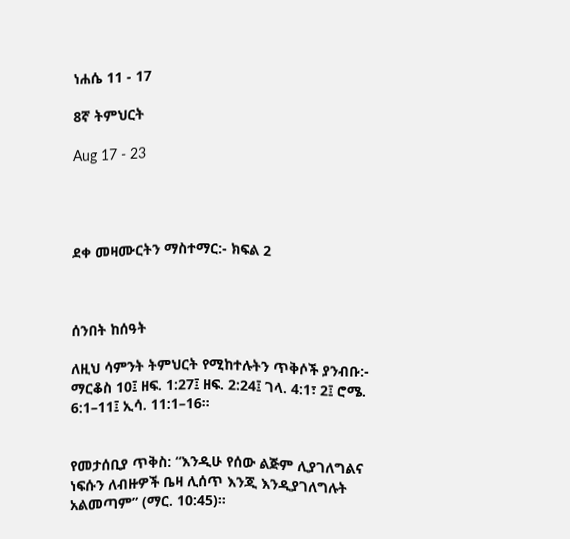ነሐሴ 11 - 17

8ኛ ትምህርት

Aug 17 - 23




ደቀ መዛሙርትን ማስተማር:- ክፍል 2



ሰንበት ከሰዓት

ለዚህ ሳምንት ትምህርት የሚከተሉትን ጥቅሶች ያንብቡ:- ማርቆስ 10፤ ዘፍ. 1:27፤ ዘፍ. 2:24፤ ገላ. 4:1፣ 2፤ ሮሜ. 6:1–11፤ ኢሳ. 11:1–16።


የመታሰቢያ ጥቅስ: “እንዲሁ የሰው ልጅም ሊያገለግልና ነፍሱን ለብዙዎች ቤዛ ሊሰጥ እንጂ እንዲያገለግሉት አልመጣም” (ማር. 10:45)።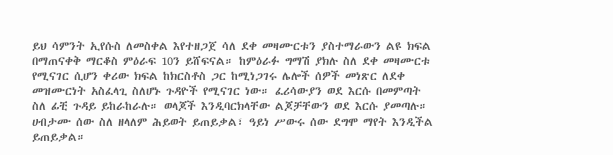ይህ ሳምንት ኢየሱስ ለመስቀል እየተዘጋጀ ሳለ ደቀ መዛሙርቱን ያስተማራውን ልዩ ክፍል በማጠናቀቅ ማርቆስ ምዕራፍ 10ን ይሸፍናል። ከምዕራፉ ግማሽ ያክሉ ስለ ደቀ መዛሙርቱ የሚናገር ሲሆን ቀሪው ክፍል ከክርስቶስ ጋር ከሚነጋገሩ ሌሎች ሰዎች መነጽር ለደቀ መዝሙርነት አስፈላጊ ስለሆኑ ጉዳዮች የሚናገር ነው። ፈሪሳውያን ወደ እርሱ በመምጣት ስለ ፊቺ ጉዳይ ይከራከራሉ። ወላጆች እንዲባርክላቸው ልጆቻቸውን ወደ እርሱ ያመጣሉ። ሀብታሙ ሰው ስለ ዘላለም ሕይወት ይጠይቃል፣ ዓይነ ሥውሩ ሰው ደግሞ ማየት እንዲችል ይጠይቃል።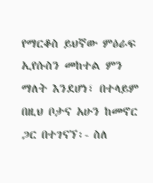የማርቆስ ይህኛው ምዕራፍ ኢየሱስን መከተል ምን ማለት እንደሆነ፣ በተላይም በዚህ ቦታና አሁን ከመኖር ጋር በተገናኘ፡- ስለ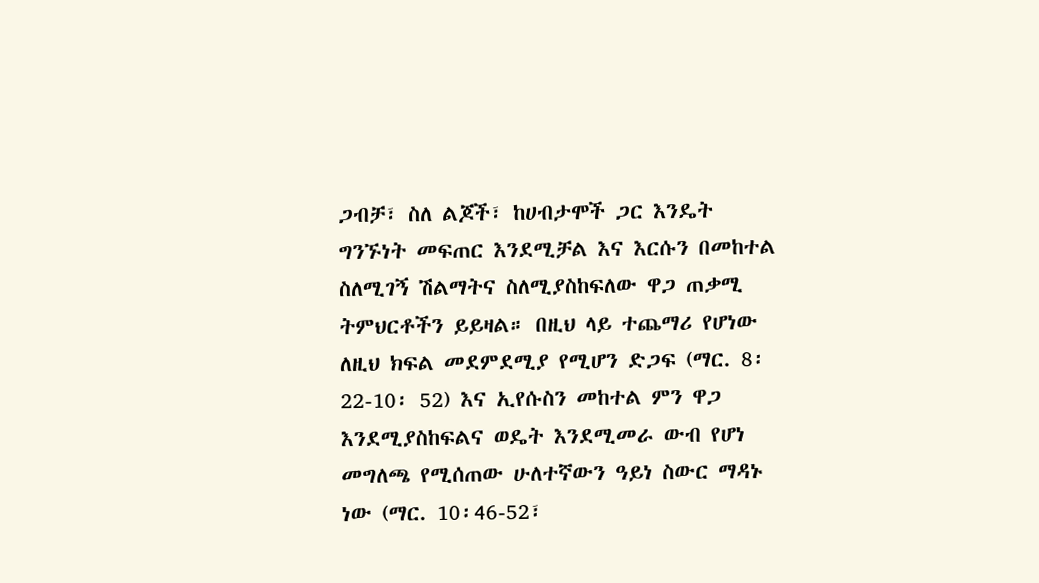ጋብቻ፣ ስለ ልጆች፣ ከሀብታሞች ጋር እንዴት ግንኙነት መፍጠር እንደሚቻል እና እርሱን በመከተል ስለሚገኝ ሽልማትና ስለሚያስከፍለው ዋጋ ጠቃሚ ትምህርቶችን ይይዛል። በዚህ ላይ ተጨማሪ የሆነው ለዚህ ክፍል መደምደሚያ የሚሆን ድጋፍ (ማር. 8፡22-10፡ 52) እና ኢየሱስን መከተል ምን ዋጋ እንደሚያስከፍልና ወዴት እንደሚመራ ውብ የሆነ መግለጫ የሚሰጠው ሁለተኛውን ዓይነ ስውር ማዳኑ ነው (ማር. 10፡46-52፣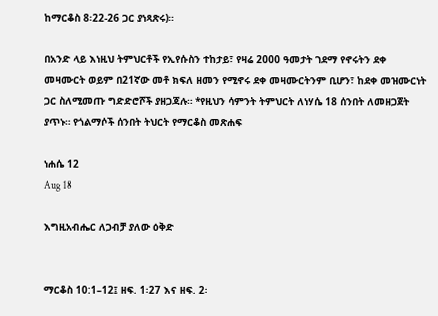ከማርቆስ 8፡22-26 ጋር ያነጻጽሩ)።

በአንድ ላይ እነዚህ ትምህርቶች የኢየሱስን ተከታይ፣ የዛሬ 2000 ዓመታት ገደማ የኖሩትን ደቀ መዛሙርት ወይም በ21ኛው መቶ ክፍለ ዘመን የሚኖሩ ደቀ መዛሙርትንም ቢሆን፣ ከደቀ መዝሙርነት ጋር ስለሚመጡ ግድድሮሾች ያዘጋጃሉ። *የዚህን ሳምንት ትምህርት ለነሃሴ 18 ሰንበት ለመዘጋጀት ያጥኑ። የጎልማሶች ሰንበት ትህርት የማርቆስ መጽሐፍ

ነሐሴ 12
Aug 18

እግዚአብሔር ለጋብቻ ያለው ዕቅድ


ማርቆስ 10:1–12፤ ዘፍ. 1፡27 እና ዘፍ. 2፡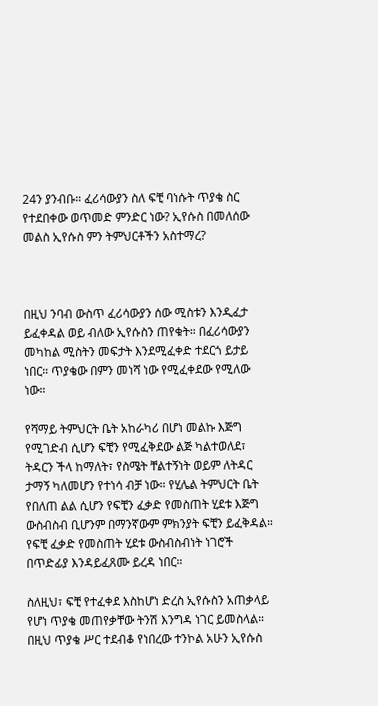24ን ያንብቡ። ፈሪሳውያን ስለ ፍቺ ባነሱት ጥያቄ ስር የተደበቀው ወጥመድ ምንድር ነው? ኢየሱስ በመለሰው መልስ ኢየሱስ ምን ትምህርቶችን አስተማረ?



በዚህ ንባብ ውስጥ ፈሪሳውያን ሰው ሚስቱን እንዲፈታ ይፈቀዳል ወይ ብለው ኢየሱስን ጠየቁት። በፈሪሳውያን መካከል ሚስትን መፍታት እንደሚፈቀድ ተደርጎ ይታይ ነበር። ጥያቄው በምን መነሻ ነው የሚፈቀደው የሚለው ነው።

የሻማይ ትምህርት ቤት አከራካሪ በሆነ መልኩ እጅግ የሚገድብ ሲሆን ፍቺን የሚፈቅደው ልጅ ካልተወለደ፣ ትዳርን ችላ ከማለት፣ የስሜት ቸልተኝነት ወይም ለትዳር ታማኝ ካለመሆን የተነሳ ብቻ ነው። የሂሌል ትምህርት ቤት የበለጠ ልል ሲሆን የፍቺን ፈቃድ የመስጠት ሂደቱ እጅግ ውስብስብ ቢሆንም በማንኛውም ምክንያት ፍቺን ይፈቅዳል። የፍቺ ፈቃድ የመስጠት ሂደቱ ውስብስብነት ነገሮች በጥድፊያ እንዳይፈጸሙ ይረዳ ነበር።

ስለዚህ፣ ፍቺ የተፈቀደ እስከሆነ ድረስ ኢየሱስን አጠቃላይ የሆነ ጥያቄ መጠየቃቸው ትንሽ እንግዳ ነገር ይመስላል። በዚህ ጥያቄ ሥር ተደብቆ የነበረው ተንኮል አሁን ኢየሱስ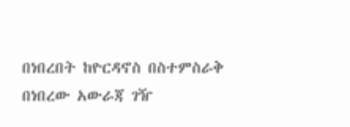በነበረበት ከዮርዳኖስ በስተምስራቅ በነበረው አውራጃ ገዥ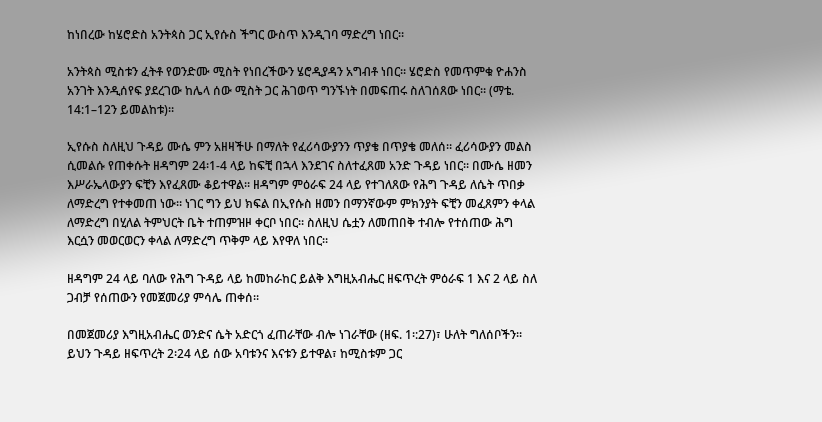ከነበረው ከሄሮድስ አንትጳስ ጋር ኢየሱስ ችግር ውስጥ እንዲገባ ማድረግ ነበር።

አንትጳስ ሚስቱን ፈትቶ የወንድሙ ሚስት የነበረችውን ሄሮዲያዳን አግብቶ ነበር። ሄሮድስ የመጥምቁ ዮሐንስ አንገት እንዲሰየፍ ያደረገው ከሌላ ሰው ሚስት ጋር ሕገወጥ ግንኙነት በመፍጠሩ ስለገሰጸው ነበር። (ማቴ. 14:1–12ን ይመልከቱ)።

ኢየሱስ ስለዚህ ጉዳይ ሙሴ ምን አዘዛችሁ በማለት የፈሪሳውያንን ጥያቄ በጥያቄ መለሰ። ፈሪሳውያን መልስ ሲመልሱ የጠቀሱት ዘዳግም 24፡1-4 ላይ ከፍቺ በኋላ እንደገና ስለተፈጸመ አንድ ጉዳይ ነበር። በሙሴ ዘመን እሥራኤላውያን ፍቺን እየፈጸሙ ቆይተዋል። ዘዳግም ምዕራፍ 24 ላይ የተገለጸው የሕግ ጉዳይ ለሴት ጥበቃ ለማድረግ የተቀመጠ ነው። ነገር ግን ይህ ክፍል በኢየሱስ ዘመን በማንኛውም ምክንያት ፍቺን መፈጸምን ቀላል ለማድረግ በሂለል ትምህርት ቤት ተጠምዝዞ ቀርቦ ነበር። ስለዚህ ሴቷን ለመጠበቅ ተብሎ የተሰጠው ሕግ እርሷን መወርወርን ቀላል ለማድረግ ጥቅም ላይ እየዋለ ነበር።

ዘዳግም 24 ላይ ባለው የሕግ ጉዳይ ላይ ከመከራከር ይልቅ እግዚአብሔር ዘፍጥረት ምዕራፍ 1 እና 2 ላይ ስለ ጋብቻ የሰጠውን የመጀመሪያ ምሳሌ ጠቀሰ።

በመጀመሪያ እግዚአብሔር ወንድና ሴት አድርጎ ፈጠራቸው ብሎ ነገራቸው (ዘፍ. 1፡:27)፣ ሁለት ግለሰቦችን። ይህን ጉዳይ ዘፍጥረት 2፡24 ላይ ሰው አባቱንና እናቱን ይተዋል፣ ከሚስቱም ጋር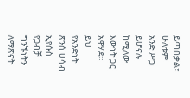ይጣበቃል፣ ሁለቱም አንድ ሥጋ ይሆናሉ ከሚለው እውነት ጋር አዋሃደ። ይህ የአንድነት ጽንሰ ሀሳብ ኢየሱስ የጋብቻ ግንኙነትን ለማጽናት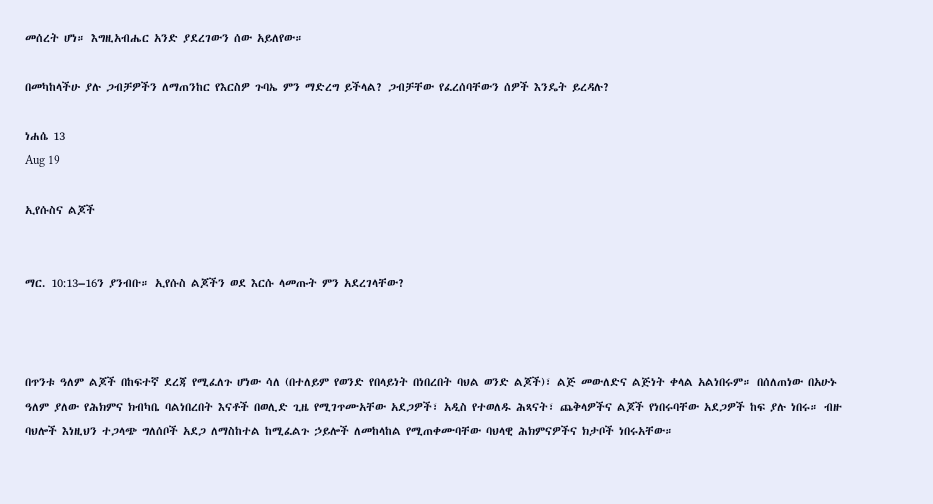መሰረት ሆነ። እግዚአብሔር አንድ ያደረገውን ሰው አይለየው።

በመካከላችሁ ያሉ ጋብቻዎችን ለማጠንከር የእርስዎ ጉባኤ ምን ማድረግ ይችላል? ጋብቻቸው የፈረሰባቸውን ሰዎች እንዴት ይረዳሉ?

ነሐሴ 13
Aug 19

ኢየሱስና ልጆች


ማር. 10:13–16ን ያንብቡ። ኢየሱስ ልጆችን ወደ እርሱ ላመጡት ምን አደረገላቸው?



በጥንቱ ዓለም ልጆች በከፍተኛ ደረጃ የሚፈለጉ ሆነው ሳለ (በተለይም የወንድ የበላይነት በነበረበት ባህል ወንድ ልጆች)፣ ልጅ መውለድና ልጅነት ቀላል አልነበሩም። በሰለጠነው በአሁኑ ዓለም ያለው የሕክምና ክብካቤ ባልነበረበት እናቶች በወሊድ ጊዜ የሚገጥሙአቸው አደጋዎች፣ አዲስ የተወለዱ ሕጻናት፣ ጨቅላዎችና ልጆች የነበሩባቸው አደጋዎች ከፍ ያሉ ነበሩ። ብዙ ባህሎች እነዚህን ተጋላጭ ግለሰቦች አደጋ ለማስከተል ከሚፈልጉ ኃይሎች ለመከላከል የሚጠቀሙባቸው ባህላዊ ሕክምናዎችና ክታቦች ነበሩአቸው።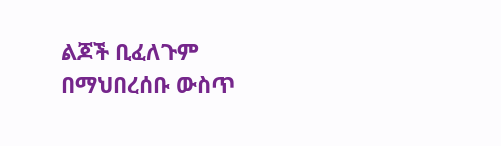ልጆች ቢፈለጉም በማህበረሰቡ ውስጥ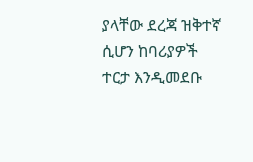ያላቸው ደረጃ ዝቅተኛ ሲሆን ከባሪያዎች ተርታ እንዲመደቡ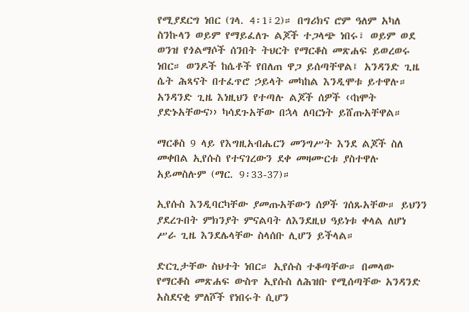የሚያደርግ ነበር (ገላ. 4፡1፣2)። በግሪክና ሮም ዓለም አካለ ስንኩላን ወይም የማይፈለጉ ልጆች ተጋላጭ ነበሩ፣ ወይም ወደ ወንዝ የጎልማሶች ሰንበት ትህርት የማርቆስ መጽሐፍ ይወረወሩ ነበር። ወንዶች ከሴቶች የበለጠ ዋጋ ይሰጣቸዋል፤ አንዳንድ ጊዜ ሴት ሕጻናት በተፈጥሮ ኃይላት መካከል እንዲሞቱ ይተዋሉ። አንዳንድ ጊዜ እነዚህን የተጣሉ ልጆች ሰዎች ‹‹ከሞት ያድኑአቸውና›› ካሳደጉአቸው በኋላ ለባርነት ይሸጡአቸዋል።

ማርቆስ 9 ላይ የእግዚአብሔርን መንግሥት እንደ ልጆች ስለ መቀበል ኢየሱስ የተናገረውን ደቀ መዛሙርቱ ያስተዋሉ አይመስሉም (ማር. 9፡33-37)።

ኢየሱስ እንዲባርካቸው ያመጡአቸውን ሰዎች ገሰጹአቸው። ይህንን ያደረጉበት ምክንያት ምናልባት ለእንደዚህ ዓይነቱ ቀላል ለሆነ ሥራ ጊዜ እንደሌላቸው ስላሰቡ ሊሆን ይችላል።

ድርጊታቸው ስህተት ነበር። ኢየሱስ ተቆጣቸው። በመላው የማርቆስ መጽሐፍ ውስጥ ኢየሱስ ለሕዝቡ የሚሰጣቸው አንዳንድ አስደናቂ ምለሾች የነበሩት ሲሆን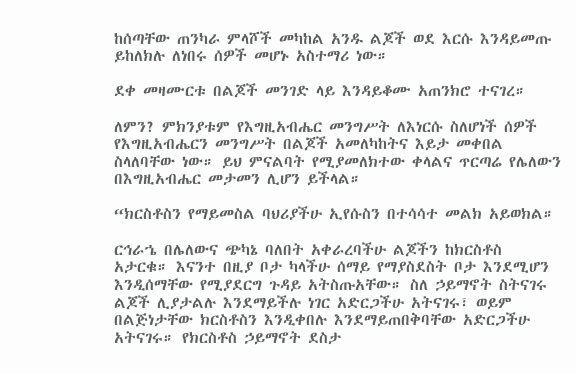ከሰጣቸው ጠንካራ ምላሾች መካከል አንዱ ልጆች ወደ እርሱ እንዳይመጡ ይከለክሉ ለነበሩ ሰዎች መሆኑ አስተማሪ ነው።

ደቀ መዛሙርቱ በልጆች መንገድ ላይ እንዳይቆሙ አጠንክሮ ተናገረ።

ለምን? ምክንያቱም የእግዚአብሔር መንግሥት ለእነርሱ ስለሆነች ሰዎች የእግዚአብሔርን መንግሥት በልጆች አመለካከትና እይታ መቀበል ስላለባቸው ነው። ይህ ምናልባት የሚያመለክተው ቀላልና ጥርጣሬ የሌለውን በእግዚአብሔር መታመን ሊሆን ይችላል።

“ክርስቶስን የማይመስል ባህሪያችሁ ኢየሱስን በተሳሳተ መልክ አይወክል።

ርኅራኄ በሌለውና ጭካኔ ባለበት አቀራረባችሁ ልጆችን ከክርስቶስ አታርቁ። እናንተ በዚያ ቦታ ካላችሁ ሰማይ የማያስደስት ቦታ እንደሚሆን እንዲሰማቸው የሚያደርግ ጉዳይ አትስጡአቸው። ስለ ኃይማኖት ስትናገሩ ልጆች ሊያታልሉ እንደማይችሉ ነገር አድርጋችሁ አትናገሩ፣ ወይም በልጅነታቸው ክርስቶስን እንዲቀበሉ እንደማይጠበቅባቸው አድርጋችሁ አትናገሩ። የክርስቶስ ኃይማኖት ደስታ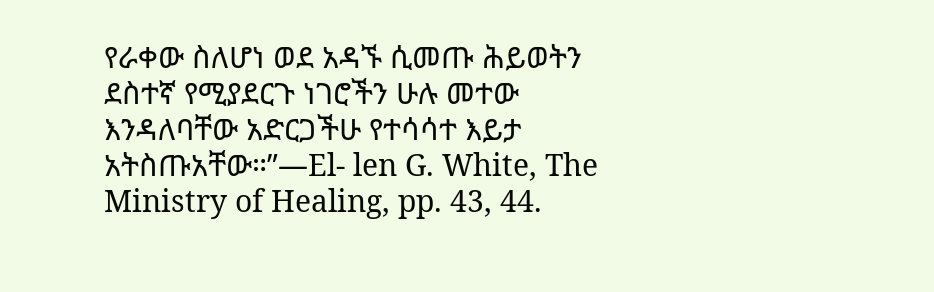የራቀው ስለሆነ ወደ አዳኙ ሲመጡ ሕይወትን ደስተኛ የሚያደርጉ ነገሮችን ሁሉ መተው እንዳለባቸው አድርጋችሁ የተሳሳተ እይታ አትስጡአቸው።”—El- len G. White, The Ministry of Healing, pp. 43, 44.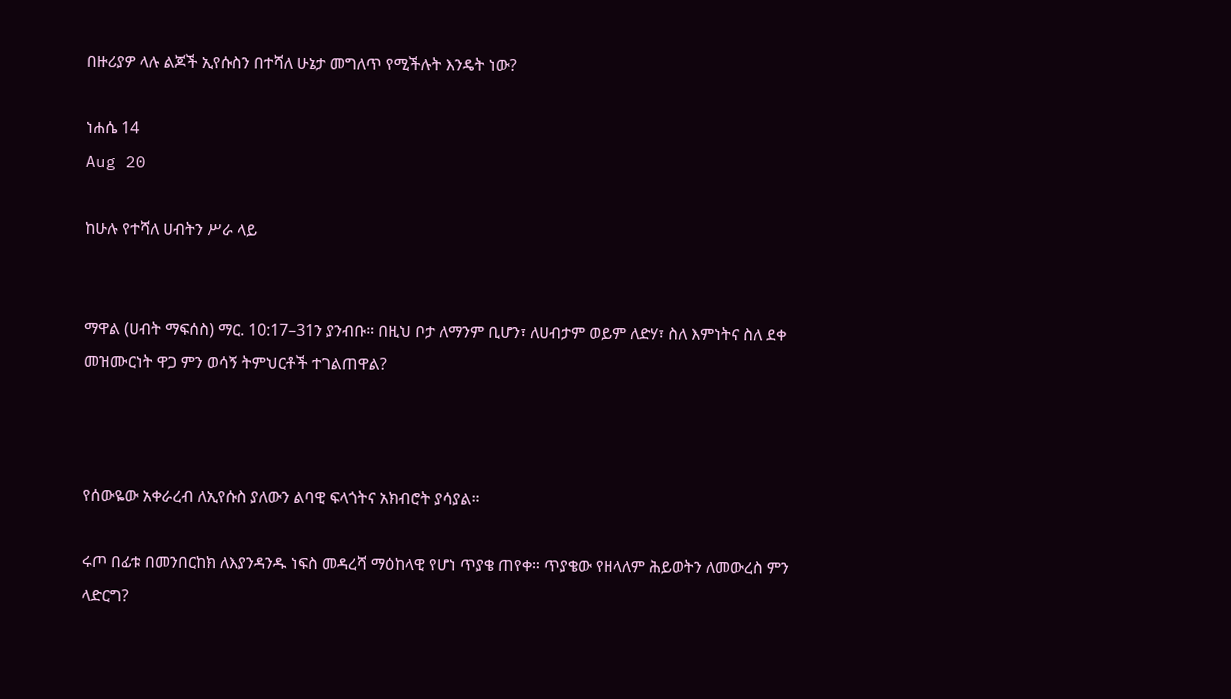በዙሪያዎ ላሉ ልጆች ኢየሱስን በተሻለ ሁኔታ መግለጥ የሚችሉት እንዴት ነው?

ነሐሴ 14
Aug 20

ከሁሉ የተሻለ ሀብትን ሥራ ላይ


ማዋል (ሀብት ማፍሰስ) ማር. 10:17–31ን ያንብቡ። በዚህ ቦታ ለማንም ቢሆን፣ ለሀብታም ወይም ለድሃ፣ ስለ እምነትና ስለ ደቀ መዝሙርነት ዋጋ ምን ወሳኝ ትምህርቶች ተገልጠዋል?



የሰውዬው አቀራረብ ለኢየሱስ ያለውን ልባዊ ፍላጎትና አክብሮት ያሳያል።

ሩጦ በፊቱ በመንበርከክ ለእያንዳንዱ ነፍስ መዳረሻ ማዕከላዊ የሆነ ጥያቄ ጠየቀ። ጥያቄው የዘላለም ሕይወትን ለመውረስ ምን ላድርግ?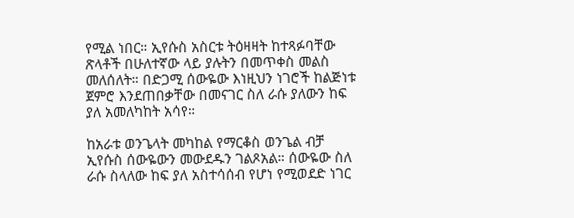የሚል ነበር። ኢየሱስ አስርቱ ትዕዛዛት ከተጻፉባቸው ጽላቶች በሁለተኛው ላይ ያሉትን በመጥቀስ መልስ መለሰለት። በድጋሚ ሰውዬው እነዚህን ነገሮች ከልጅነቱ ጀምሮ እንደጠበቃቸው በመናገር ስለ ራሱ ያለውን ከፍ ያለ አመለካከት አሳየ።

ከአራቱ ወንጌላት መካከል የማርቆስ ወንጌል ብቻ ኢየሱስ ሰውዬውን መውደዱን ገልጾአል። ሰውዬው ስለ ራሱ ስላለው ከፍ ያለ አስተሳሰብ የሆነ የሚወደድ ነገር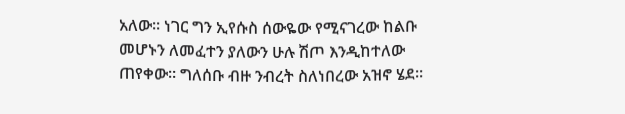አለው። ነገር ግን ኢየሱስ ሰውዬው የሚናገረው ከልቡ መሆኑን ለመፈተን ያለውን ሁሉ ሽጦ እንዲከተለው ጠየቀው። ግለሰቡ ብዙ ንብረት ስለነበረው አዝኖ ሄደ።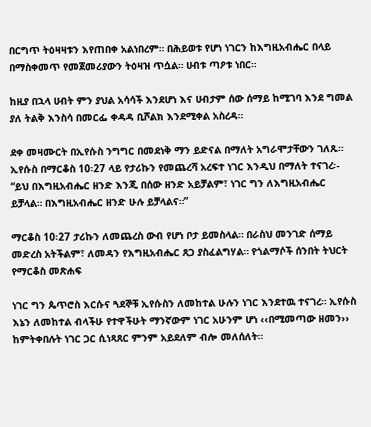በርግጥ ትዕዛዛቱን እየጠበቀ አልነበረም። በሕይወቱ የሆነ ነገርን ከእግዚአብሔር በላይ በማስቀመጥ የመጀመሪያውን ትዕዛዝ ጥሷል። ሀብቱ ጣዖቱ ነበር።

ከዚያ በኋላ ሀብት ምን ያህል አሳሳች እንደሆነ እና ሀብታም ሰው ሰማይ ከሚገባ እንደ ግመል ያለ ትልቅ እንስሳ በመርፌ ቀዳዳ ቢሾልክ እንደሚቀል አስረዳ።

ደቀ መዛሙርት በኢየሱስ ንግግር በመደነቅ ማን ይድናል በማለት አግራሞታቸውን ገለጹ። ኢየሱስ በማርቆስ 10፡27 ላይ የታሪኩን የመጨረሻ አረፍተ ነገር እንዲህ በማለት ተናገረ፡- “ይህ በእግዚአብሔር ዘንድ እንጂ በሰው ዘንድ አይቻልም፣ ነገር ግን ለእግዚአብሔር ይቻላል። በእግዚአብሔር ዘንድ ሁሉ ይቻላልና።”

ማርቆስ 10፡27 ታሪኩን ለመጨረስ ውብ የሆነ ቦታ ይመስላል። በራስህ መንገድ ሰማይ መድረስ አትችልም፣ ለመዳን የእግዚአብሔር ጸጋ ያስፈልግሃል። የጎልማሶች ሰንበት ትህርት የማርቆስ መጽሐፍ

ነገር ግን ጴጥሮስ እርሱና ጓደኞቹ ኢየሱስን ለመከተል ሁሉን ነገር እንደተዉ ተናገረ። ኢየሱስ እኔን ለመከተል ብላችሁ የተዋችሁት ማንኛውም ነገር አሁንም ሆነ ‹‹በሚመጣው ዘመን›› ከምትቀበሉት ነገር ጋር ሲነጻጸር ምንም አይደለም ብሎ መለሰለት።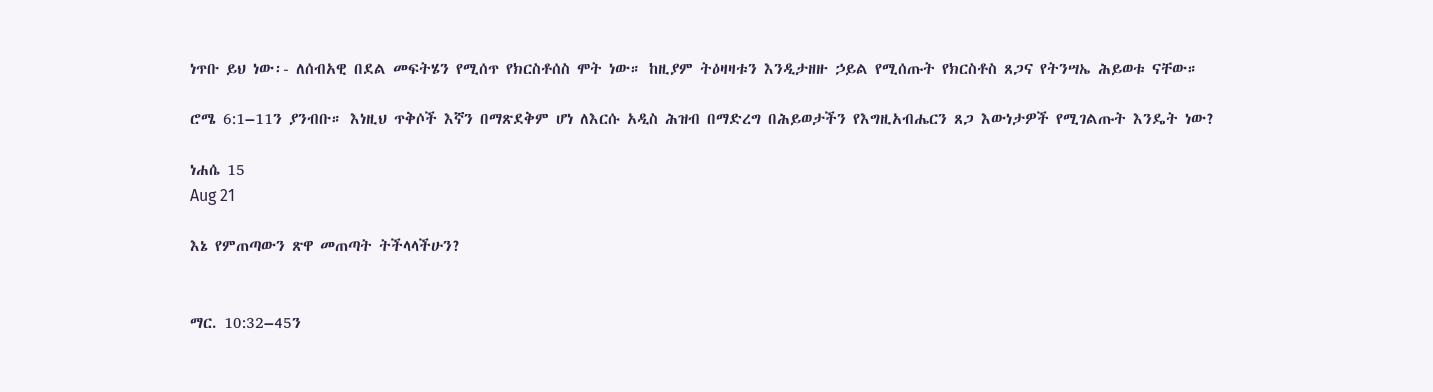ነጥቡ ይህ ነው፡- ለሰብአዊ በደል መፍትሄን የሚሰጥ የክርስቶሰስ ሞት ነው። ከዚያም ትዕዛዛቱን እንዲታዘዙ ኃይል የሚሰጡት የክርስቶስ ጸጋና የትንሣኤ ሕይወቱ ናቸው።

ሮሜ 6:1–11ን ያንብቡ። እነዚህ ጥቅሶች እኛን በማጽደቅም ሆነ ለእርሱ አዲስ ሕዝብ በማድረግ በሕይወታችን የእግዚአብሔርን ጸጋ እውነታዎች የሚገልጡት እንዴት ነው?

ነሐሴ 15
Aug 21

እኔ የምጠጣውን ጽዋ መጠጣት ትችላላችሁን?


ማር. 10:32–45ን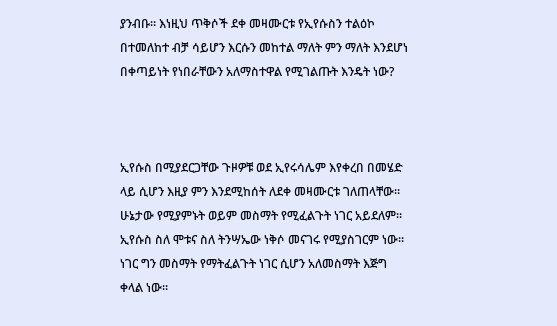ያንብቡ። እነዚህ ጥቅሶች ደቀ መዛሙርቱ የኢየሱስን ተልዕኮ በተመለከተ ብቻ ሳይሆን እርሱን መከተል ማለት ምን ማለት እንደሆነ በቀጣይነት የነበራቸውን አለማስተዋል የሚገልጡት እንዴት ነው?



ኢየሱስ በሚያደርጋቸው ጉዞዎቹ ወደ ኢየሩሳሌም እየቀረበ በመሄድ ላይ ሲሆን እዚያ ምን እንደሚከሰት ለደቀ መዛሙርቱ ገለጠላቸው። ሁኔታው የሚያምኑት ወይም መስማት የሚፈልጉት ነገር አይደለም። ኢየሱስ ስለ ሞቱና ስለ ትንሣኤው ነቅሶ መናገሩ የሚያስገርም ነው። ነገር ግን መስማት የማትፈልጉት ነገር ሲሆን አለመስማት እጅግ ቀላል ነው።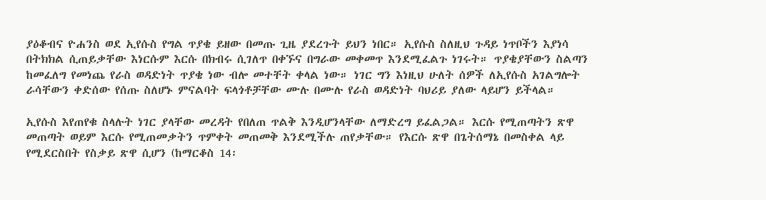ያዕቆብና ዮሐንስ ወደ ኢየሱስ የግል ጥያቄ ይዘው በመጡ ጊዜ ያደረጉት ይህን ነበር። ኢየሱስ ስለዚህ ጉዳይ ነጥቦችን እያነሳ በትክክል ሲጠይቃቸው እነርሱም እርሱ በክብሩ ሲገለጥ በቀኙና በግራው መቀመጥ እንደሚፈልጉ ነገሩት። ጥያቄያቸውን ስልጣን ከመፈለግ የመነጨ የራስ ወዳድነት ጥያቄ ነው ብሎ መተቸት ቀላል ነው። ነገር ግን እነዚህ ሁለት ሰዎች ለኢየሱስ አገልግሎት ራሳቸውን ቀድሰው የሰጡ ስለሆኑ ምናልባት ፍላጎቶቻቸው ሙሉ በሙሉ የራስ ወዳድነት ባህሪይ ያለው ላይሆን ይችላል።

ኢየሱስ እየጠየቁ ስላሉት ነገር ያላቸው መረዳት የበለጠ ጥልቅ እንዲሆንላቸው ለማድረግ ይፈልጋል። እርሱ የሚጠጣትን ጽዋ መጠጣት ወይም እርሱ የሚጠመቃትን ጥምቀት መጠመቅ እንደሚችሉ ጠየቃቸው። የእርሱ ጽዋ በጌትሰማኔ በመስቀል ላይ የሚደርስበት የስቃይ ጽዋ ሲሆን (ከማርቆስ 14፡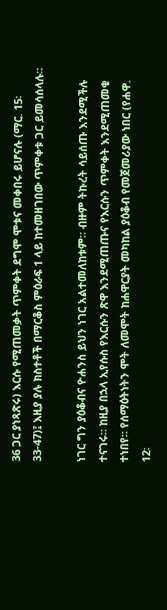36 ጋር ያነጻጽሩ) እርሱ የሚጠመቃት ጥምቀት ደግሞ ሞቱና መቀበሩ ይሆናሉ (ማር. 15፡ 33-47)፤ እዚያ ያሉ ክስተቶች በማርቆስ ምዕራፍ 1 ላይ ከተመዘገበው ጥምቀቱ ጋር ይመሳሰላሉ።

ነገር ግን ያዕቆብና ዮሐንስ ይህን ነገር አልተመለከቱም። ብዙም ትኩረት ሳይሰጡ እንደሚችሉ ተናገሩ። ከዚያ በኋላ ኢየሱስ የእርሱን ጽዋ እንደሚጠጡና የእርሱን ጥምቀት እንደሚጠመቁ ተነበየ። የሰማዕትነትን ሞት ለመሞት ከሐዋርያት መካከል ያዕቆብ የመጀመሪያው ነበር (የሐዋ. 12፡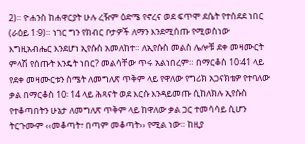2)። ዮሐንስ ከሐዋርያት ሁሉ ረዥም ዕድሜ የኖረና ወደ ፍጥሞ ደሴት የተሰደደ ነበር (ራዕይ 1፡9)። ነገር ግን የክብር ቦታዎች ለማን እንደሚሰጡ የሚወስነው እግዚአብሔር እንደሆነ ኢየሱስ አመለከተ። ለኢየሱስ መልስ ሌሎቹ ደቀ መዛሙርት ምላሽ የሰጡት እንዴት ነበር? መልሳቸው ጥሩ አልነበረም። በማርቆስ 10፡41 ላይ የደቀ መዛሙርቱን ስሜት ለመግለጽ ጥቅም ላይ የዋለው የግሪክ አጋናክቴዎ የተባለው ቃል በማርቆስ 10፡ 14 ላይ ሕጻናት ወደ እርሱ እንዳይመጡ ሲከለክሉ ኢየሱስ የተቆጣበትን ሁኔታ ለመግለጽ ጥቅም ላይ ከዋለው ቃል ጋር ተመሳሳይ ሲሆን ትርጉሙም ‹‹መቆጣት፣ በጣም መቆጣት›› የሚል ነው። ከዚያ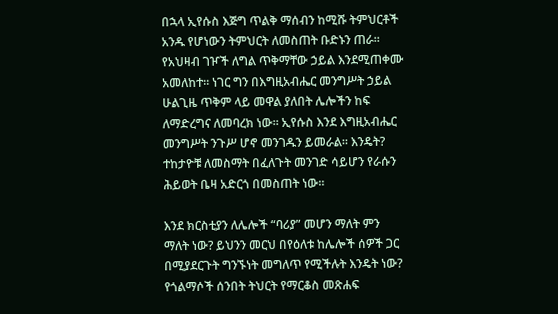በኋላ ኢየሱስ እጅግ ጥልቅ ማሰብን ከሚሹ ትምህርቶች አንዱ የሆነውን ትምህርት ለመስጠት ቡድኑን ጠራ። የአህዛብ ገዦች ለግል ጥቅማቸው ኃይል እንደሚጠቀሙ አመለከተ። ነገር ግን በእግዚአብሔር መንግሥት ኃይል ሁልጊዜ ጥቅም ላይ መዋል ያለበት ሌሎችን ከፍ ለማድረግና ለመባረክ ነው። ኢየሱስ እንደ እግዚአብሔር መንግሥት ንጉሥ ሆኖ መንገዱን ይመራል። እንዴት? ተከታዮቹ ለመስማት በፈለጉት መንገድ ሳይሆን የራሱን ሕይወት ቤዛ አድርጎ በመስጠት ነው።

እንደ ክርስቲያን ለሌሎች “ባሪያ” መሆን ማለት ምን ማለት ነው? ይህንን መርህ በየዕለቱ ከሌሎች ሰዎች ጋር በሚያደርጉት ግንኙነት መግለጥ የሚችሉት እንዴት ነው? የጎልማሶች ሰንበት ትህርት የማርቆስ መጽሐፍ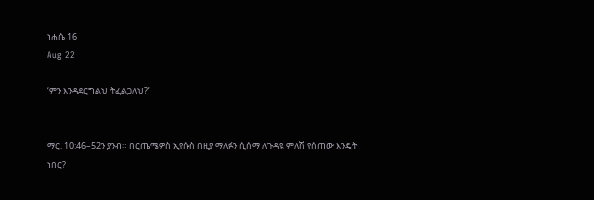ነሐሴ 16
Aug 22

‘ምን እንዳደርግልህ ትፈልጋለህ?’


ማር. 10:46–52ን ያንብ። በርጤሜዎስ ኢየሱስ በዚያ ማለፉን ሲሰማ ለጉዳዩ ምለሽ የሰጠው እንዴት ነበር?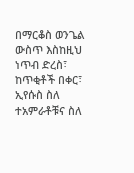በማርቆስ ወንጌል ውስጥ እስከዚህ ነጥብ ድረስ፣ ከጥቂቶች በቀር፣ ኢየሱስ ስለ ተአምራቶቹና ስለ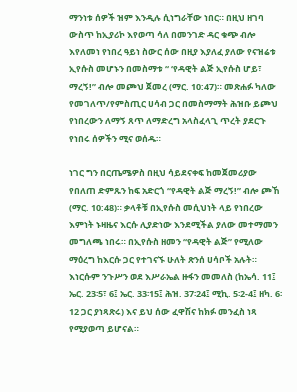ማንነቱ ሰዎች ዝም እንዲሉ ሲነግራቸው ነበር። በዚህ ዘገባ ውስጥ ከኢያሪኮ እየወጣ ሳለ በመንገድ ዳር ቁጭ ብሎ እየለመነ የነበረ ዓይነ ስውር ሰው በዚያ እያለፈ ያለው የናዝሬቱ ኢየሱስ መሆኑን በመስማቱ “ ‘የዳዊት ልጅ ኢየሱስ ሆይ፣ ማረኝ!” ብሎ መጮህ ጀመረ (ማር. 10:47)። መጽሐፉ ካለው የመገለጥ/የምስጢር ሀሳብ ጋር በመስማማት ሕዝቡ ይጮህ የነበረውን ለማኝ ጸጥ ለማድረግ አላስፈላጊ ጥረት ያደርጉ የነበሩ ሰዎችን ሚና ወሰዱ።

ነገር ግን በርጤሜዎስ በዚህ ሳይደናቀፍ ከመጀመሪያው የበለጠ ድምጹን ከፍ አድርጎ “የዳዊት ልጅ ማረኝ!” ብሎ ጮኸ (ማር. 10:48)። ቃላቶቹ በኢየሱስ መሲህነት ላይ የነበረው እምነት ኑዛዜና እርሱ ሊያድነው እንደሚችል ያለው መተማመን መግለጫ ነበሩ። በኢየሱስ ዘመን “የዳዊት ልጅ” የሚለው ማዕረግ ከእርሱ ጋር የተገናኙ ሁለት ጽንሰ ሀሳቦች አሉት። እነርሱም ንጉሥን ወደ እሥራኤል ዙፋን መመለስ (ከኤሳ. 11፤ ኤር. 23፡5፣ 6፤ ኤር. 33፡15፤ ሕዝ. 37፡24፤ ሚኪ. 5፡2-4፤ ዘካ. 6፡12 ጋር ያነጻጽሩ) እና ይህ ሰው ፈዋሽና ከክፉ መንፈስ ነጻ የሚያወጣ ይሆናል።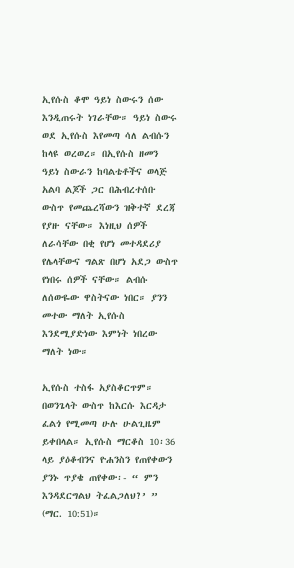ኢየሱስ ቆሞ ዓይነ ስውሩን ሰው እንዲጠሩት ነገራቸው። ዓይነ ስውሩ ወደ ኢየሱስ እየመጣ ሳለ ልብሱን ከላዩ ወረወረ። በኢየሱስ ዘመን ዓይነ ስውራን ከባልቴቶችና ወላጅ አልባ ልጆች ጋር በሕብረተሰቡ ውስጥ የመጨረሻውን ዝቅተኛ ደረጃ የያዙ ናቸው። እነዚህ ሰዎች ለራሳቸው በቂ የሆነ መተዳደሪያ የሌላቸውና ግልጽ በሆነ አደጋ ውስጥ የነበሩ ሰዎች ናቸው። ልብሱ ለሰውዬው ዋስትናው ነበር። ያንን መተው ማለት ኢየሱስ እንደሚያድነው እምነት ነበረው ማለት ነው።

ኢየሱስ ተስፋ አያስቆርጥም። በወንጌላት ውስጥ ከእርሱ እርዳታ ፈልጎ የሚመጣ ሁሉ ሁልጊዜም ይቀበላል። ኢየሱስ ማርቆስ 10፡36 ላይ ያዕቆብንና ዮሐንስን የጠየቀውን ያንኑ ጥያቄ ጠየቀው፡- “ ምን እንዳደርግልህ ትፈልጋለህ?’ ” (ማር. 10:51)።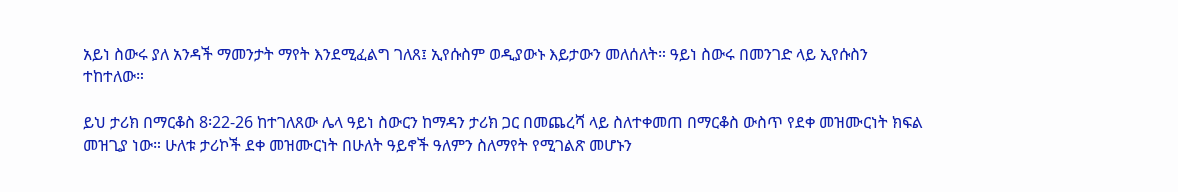አይነ ስውሩ ያለ አንዳች ማመንታት ማየት እንደሚፈልግ ገለጸ፤ ኢየሱስም ወዲያውኑ እይታውን መለሰለት። ዓይነ ስውሩ በመንገድ ላይ ኢየሱስን ተከተለው።

ይህ ታሪክ በማርቆስ 8፡22-26 ከተገለጸው ሌላ ዓይነ ስውርን ከማዳን ታሪክ ጋር በመጨረሻ ላይ ስለተቀመጠ በማርቆስ ውስጥ የደቀ መዝሙርነት ክፍል መዝጊያ ነው። ሁለቱ ታሪኮች ደቀ መዝሙርነት በሁለት ዓይኖች ዓለምን ስለማየት የሚገልጽ መሆኑን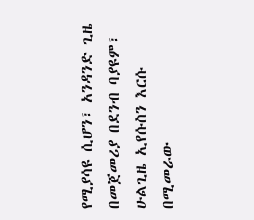የሚያሳዩ ሲሆን፣ አንዳንድ ጊዜ በመጀመሪያ በደንብ ባያዩም፣ ሁልጊዜ ኢየሱስን እርሱ በሚመራው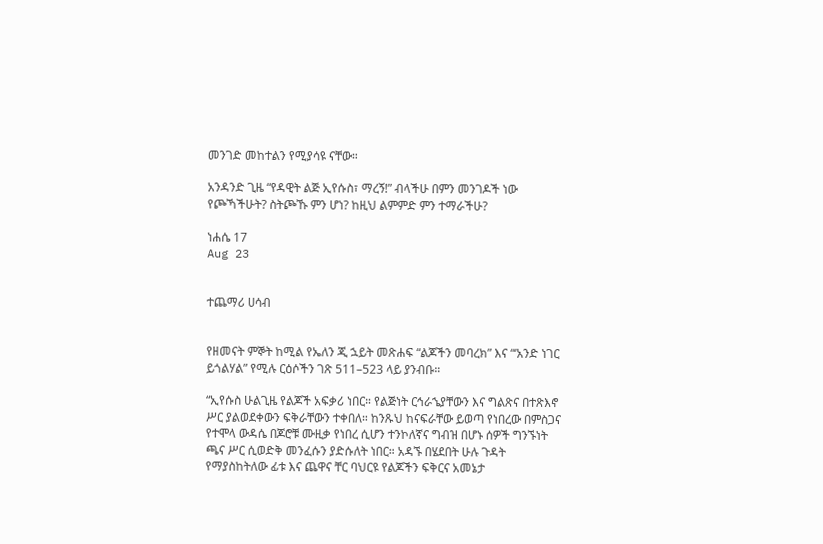መንገድ መከተልን የሚያሳዩ ናቸው።

አንዳንድ ጊዜ “የዳዊት ልጅ ኢየሱስ፣ ማረኝ!” ብላችሁ በምን መንገዶች ነው የጮኻችሁት? ስትጮኹ ምን ሆነ? ከዚህ ልምምድ ምን ተማራችሁ?

ነሐሴ 17
Aug 23


ተጨማሪ ሀሳብ


የዘመናት ምኞት ከሚል የኤለን ጂ ኋይት መጽሐፍ “ልጆችን መባረክ” እና “‘አንድ ነገር ይጎልሃል” የሚሉ ርዕሶችን ገጽ 511–523 ላይ ያንብቡ።

“ኢየሱስ ሁልጊዜ የልጆች አፍቃሪ ነበር። የልጅነት ርኅራኄያቸውን እና ግልጽና በተጽእኖ ሥር ያልወደቀውን ፍቅራቸውን ተቀበለ። ከንጹህ ከናፍራቸው ይወጣ የነበረው በምስጋና የተሞላ ውዳሴ በጆሮቹ ሙዚቃ የነበረ ሲሆን ተንኮለኛና ግብዝ በሆኑ ሰዎች ግንኙነት ጫና ሥር ሲወድቅ መንፈሱን ያድሱለት ነበር። አዳኙ በሄደበት ሁሉ ጉዳት የማያስከትለው ፊቱ እና ጨዋና ቸር ባህርዩ የልጆችን ፍቅርና አመኔታ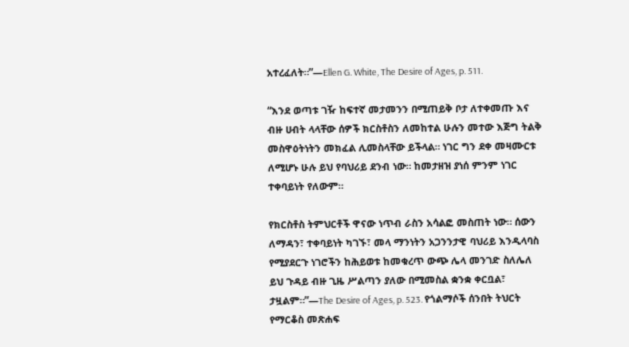አተረፈለት።”—Ellen G. White, The Desire of Ages, p. 511.

“እንደ ወጣቱ ገዥ ከፍተኛ መታመንን በሚጠይቅ ቦታ ለተቀመጡ እና ብዙ ሀብት ላላቸው ሰዎች ክርስቶስን ለመከተል ሁሉን መተው እጅግ ትልቅ መስዋዕትነትን መክፈል ሊመስላቸው ይችላል። ነገር ግን ደቀ መዛሙርቱ ለሚሆኑ ሁሉ ይህ የባህሪይ ደንብ ነው። ከመታዘዝ ያነሰ ምንም ነገር ተቀባይነት የለውም።

የክርስቶስ ትምህርቶች ዋናው ነጥብ ራስን አሳልፎ መስጠት ነው። ሰውን ለማዳን፣ ተቀባይነት ካገኙ፣ መላ ማንነትን አጋንንታዊ ባህሪይ እንዲላባስ የሚያደርጉ ነገሮችን ከሕይወቱ ከመቁረጥ ውጭ ሌላ መንገድ ስለሌለ ይህ ጉዳይ ብዙ ጊዜ ሥልጣን ያለው በሚመስል ቋንቋ ቀርቧል፣ ታዟልም።”—The Desire of Ages, p. 523. የጎልማሶች ሰንበት ትህርት የማርቆስ መጽሐፍ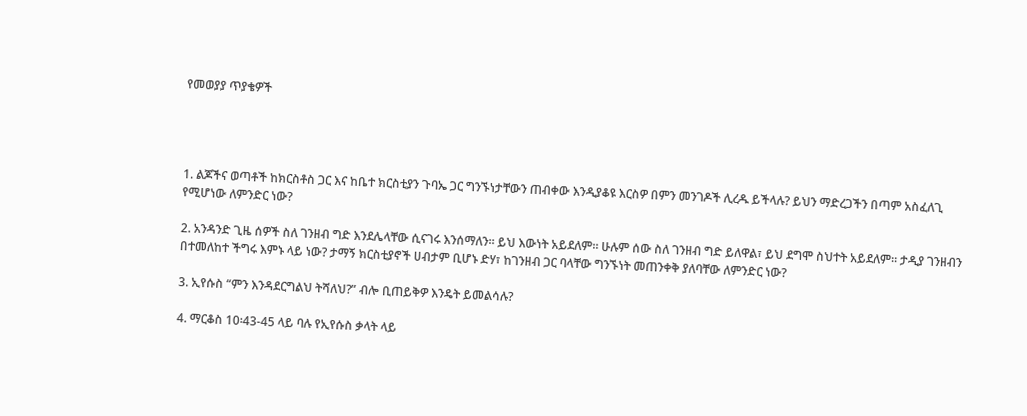የመወያያ ጥያቄዎች




1. ልጆችና ወጣቶች ከክርስቶስ ጋር እና ከቤተ ክርስቲያን ጉባኤ ጋር ግንኙነታቸውን ጠብቀው እንዲያቆዩ እርስዎ በምን መንገዶች ሊረዱ ይችላሉ? ይህን ማድረጋችን በጣም አስፈለጊ የሚሆነው ለምንድር ነው?

2. አንዳንድ ጊዜ ሰዎች ስለ ገንዘብ ግድ እንደሌላቸው ሲናገሩ እንሰማለን። ይህ እውነት አይደለም። ሁሉም ሰው ስለ ገንዘብ ግድ ይለዋል፣ ይህ ደግሞ ስህተት አይደለም። ታዲያ ገንዘብን በተመለከተ ችግሩ እምኑ ላይ ነው? ታማኝ ክርስቲያኖች ሀብታም ቢሆኑ ድሃ፣ ከገንዘብ ጋር ባላቸው ግንኙነት መጠንቀቅ ያለባቸው ለምንድር ነው?

3. ኢየሱስ “ምን እንዳደርግልህ ትሻለህ?” ብሎ ቢጠይቅዎ እንዴት ይመልሳሉ?

4. ማርቆስ 10፡43-45 ላይ ባሉ የኢየሱስ ቃላት ላይ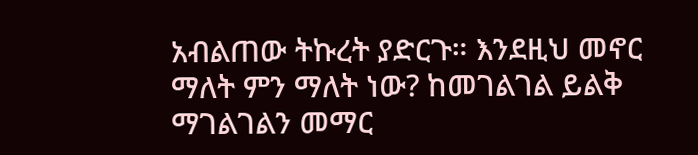አብልጠው ትኩረት ያድርጉ። እንደዚህ መኖር ማለት ምን ማለት ነው? ከመገልገል ይልቅ ማገልገልን መማር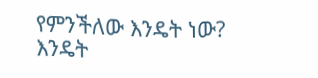የምንችለው እንዴት ነው? እንዴት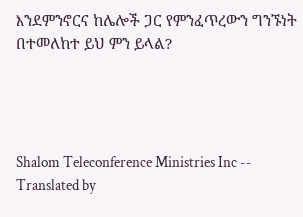እንደምንኖርና ከሌሎች ጋር የምንፈጥረውን ግንኙነት በተመለከተ ይህ ምን ይላል?




Shalom Teleconference Ministries Inc -- Translated by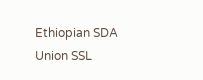Ethiopian SDA Union SSL